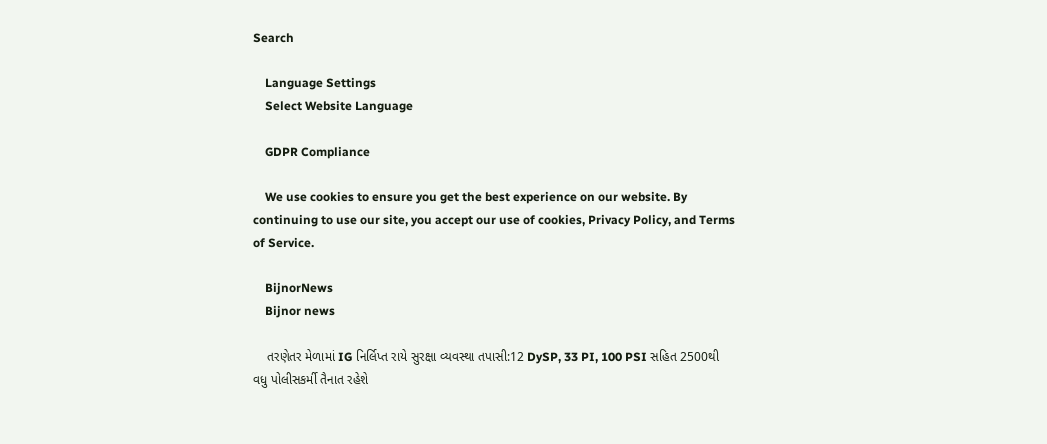Search

    Language Settings
    Select Website Language

    GDPR Compliance

    We use cookies to ensure you get the best experience on our website. By continuing to use our site, you accept our use of cookies, Privacy Policy, and Terms of Service.

    BijnorNews
    Bijnor news

    તરણેતર મેળામાં IG નિર્લિપ્ત રાયે સુરક્ષા વ્યવસ્થા તપાસી:12 DySP, 33 PI, 100 PSI સહિત 2500થી વધુ પોલીસકર્મી તૈનાત રહેશે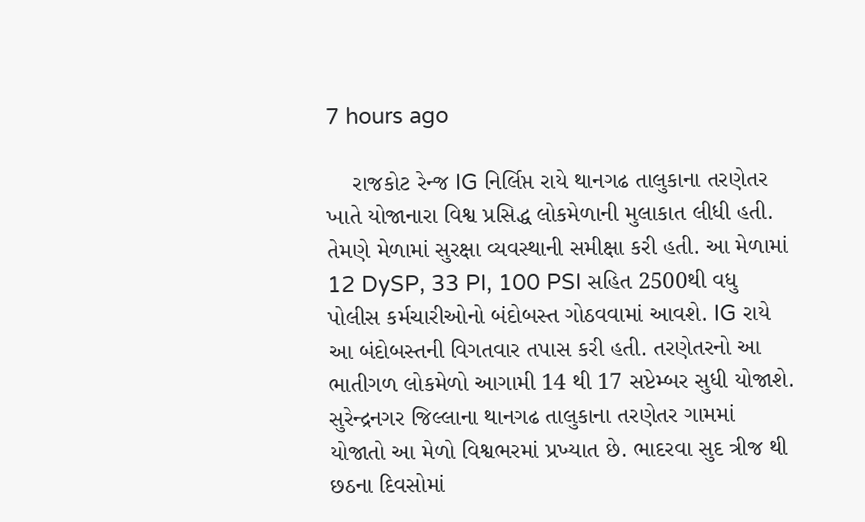7 hours ago

    રાજકોટ રેન્જ IG નિર્લિપ્ત રાયે થાનગઢ તાલુકાના તરણેતર ખાતે યોજાનારા વિશ્વ પ્રસિદ્ધ લોકમેળાની મુલાકાત લીધી હતી. તેમણે મેળામાં સુરક્ષા વ્યવસ્થાની સમીક્ષા કરી હતી. આ મેળામાં 12 DySP, 33 PI, 100 PSI સહિત 2500થી વધુ પોલીસ કર્મચારીઓનો બંદોબસ્ત ગોઠવવામાં આવશે. IG રાયે આ બંદોબસ્તની વિગતવાર તપાસ કરી હતી. તરણેતરનો આ ભાતીગળ લોકમેળો આગામી 14 થી 17 સપ્ટેમ્બર સુધી યોજાશે. સુરેન્દ્રનગર જિલ્લાના થાનગઢ તાલુકાના તરણેતર ગામમાં યોજાતો આ મેળો વિશ્વભરમાં પ્રખ્યાત છે. ભાદરવા સુદ ત્રીજ થી છઠના દિવસોમાં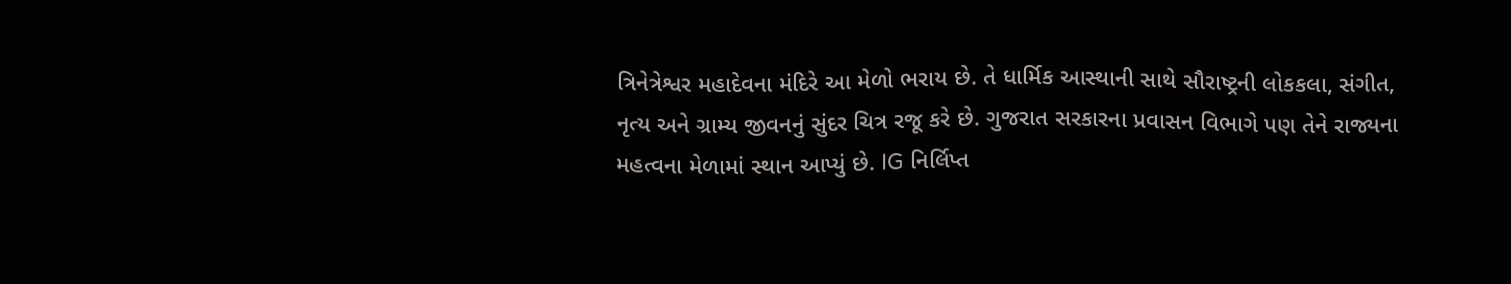ત્રિનેત્રેશ્વર મહાદેવના મંદિરે આ મેળો ભરાય છે. તે ધાર્મિક આસ્થાની સાથે સૌરાષ્ટ્રની લોકકલા, સંગીત, નૃત્ય અને ગ્રામ્ય જીવનનું સુંદર ચિત્ર રજૂ કરે છે. ગુજરાત સરકારના પ્રવાસન વિભાગે પણ તેને રાજ્યના મહત્વના મેળામાં સ્થાન આપ્યું છે. IG નિર્લિપ્ત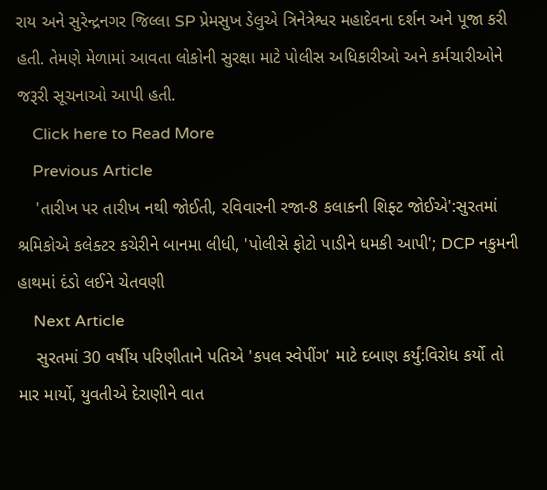રાય અને સુરેન્દ્રનગર જિલ્લા SP પ્રેમસુખ ડેલુએ ત્રિનેત્રેશ્વર મહાદેવના દર્શન અને પૂજા કરી હતી. તેમણે મેળામાં આવતા લોકોની સુરક્ષા માટે પોલીસ અધિકારીઓ અને કર્મચારીઓને જરૂરી સૂચનાઓ આપી હતી.
    Click here to Read More
    Previous Article
    'તારીખ પર તારીખ નથી જોઈતી, રવિવારની રજા-8 કલાકની શિફ્ટ જોઈએ':સુરતમાં શ્રમિકોએ કલેક્ટર કચેરીને બાનમા લીધી, 'પોલીસે ફોટો પાડીને ધમકી આપી'; DCP નકુમની હાથમાં દંડો લઈને ચેતવણી
    Next Article
    સુરતમાં 30 વર્ષીય પરિણીતાને પતિએ 'કપલ સ્વેપીંગ' માટે દબાણ કર્યું:વિરોધ કર્યો તો માર માર્યો, યુવતીએ દેરાણીને વાત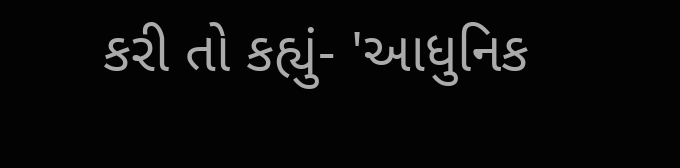કરી તો કહ્યું- 'આધુનિક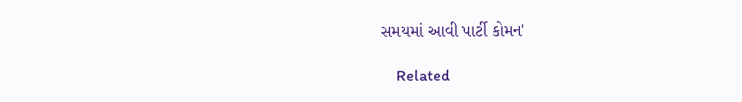સમયમાં આવી પાર્ટી કોમન'

    Related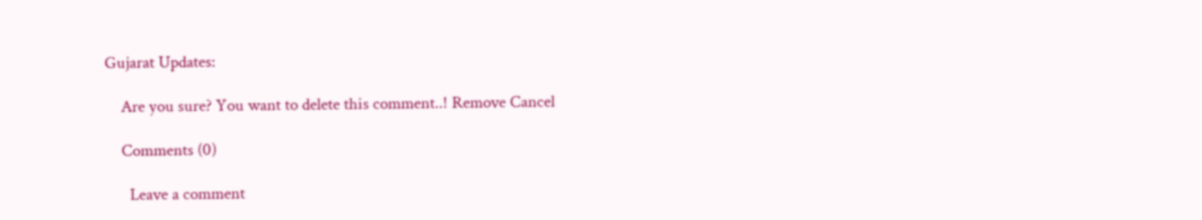Gujarat Updates:

    Are you sure? You want to delete this comment..! Remove Cancel

    Comments (0)

      Leave a comment